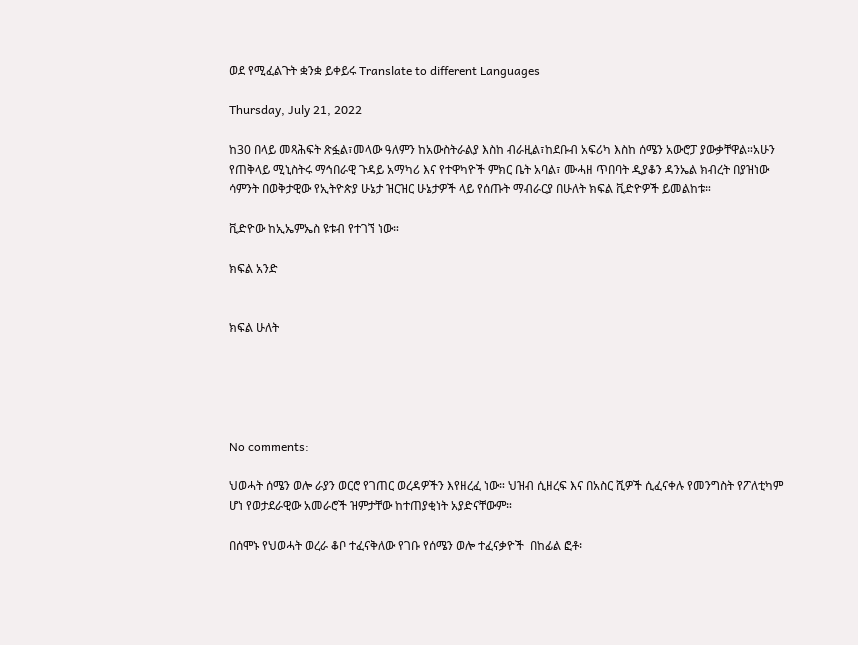ወደ የሚፈልጉት ቋንቋ ይቀይሩ Translate to different Languages

Thursday, July 21, 2022

ከ30 በላይ መጻሕፍት ጽፏል፣መላው ዓለምን ከአውስትራልያ እስከ ብራዚል፣ከደቡብ አፍሪካ እስከ ሰሜን አውሮፓ ያውቃቸዋል።አሁን የጠቅላይ ሚኒስትሩ ማኅበራዊ ጉዳይ አማካሪ እና የተዋካዮች ምክር ቤት አባል፣ ሙሓዘ ጥበባት ዲያቆን ዳንኤል ክብረት በያዝነው ሳምንት በወቅታዊው የኢትዮጵያ ሁኔታ ዝርዝር ሁኔታዎች ላይ የሰጡት ማብራርያ በሁለት ክፍል ቪድዮዎች ይመልከቱ።

ቪድዮው ከኢኤምኤስ ዩቱብ የተገኘ ነው።

ክፍል አንድ


ክፍል ሁለት





No comments:

ህወሓት ሰሜን ወሎ ራያን ወርሮ የገጠር ወረዳዎችን እየዘረፈ ነው። ህዝብ ሲዘረፍ እና በአስር ሺዎች ሲፈናቀሉ የመንግስት የፖለቲካም ሆነ የወታደራዊው አመራሮች ዝምታቸው ከተጠያቂነት አያድናቸውም።

በሰሞኑ የህወሓት ወረራ ቆቦ ተፈናቅለው የገቡ የሰሜን ወሎ ተፈናቃዮች  በከፊል ፎቶ፡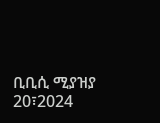ቢቢሲ ሚያዝያ 20፣2024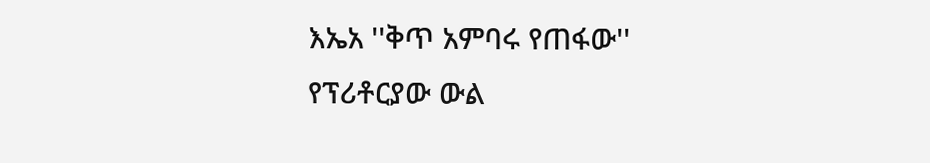እኤአ ''ቅጥ አምባሩ የጠፋው'' የፕሪቶርያው ውል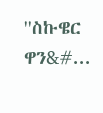''ስኩዌር ዋን&#...